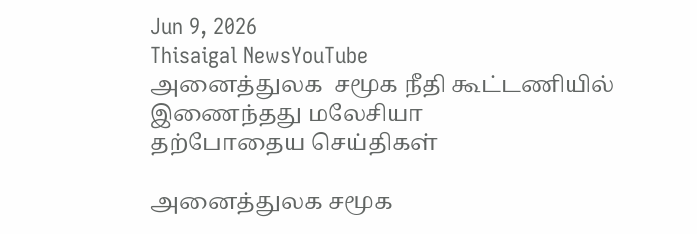Jun 9, 2026
Thisaigal NewsYouTube
அனைத்துலக  சமூக நீதி கூட்டணியில் இணைந்தது மலேசியா
தற்போதைய செய்திகள்

அனைத்துலக சமூக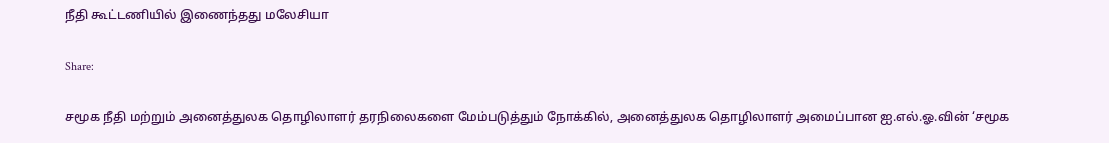நீதி கூட்டணியில் இணைந்தது மலேசியா

Share:

சமூக நீதி மற்றும் அனைத்துலக தொழிலாளர் தரநிலைகளை மேம்படுத்தும் நோக்கில், அனைத்துலக தொழிலாளர் அமைப்பான ஐ.எல்.ஓ.வின் ‘சமூக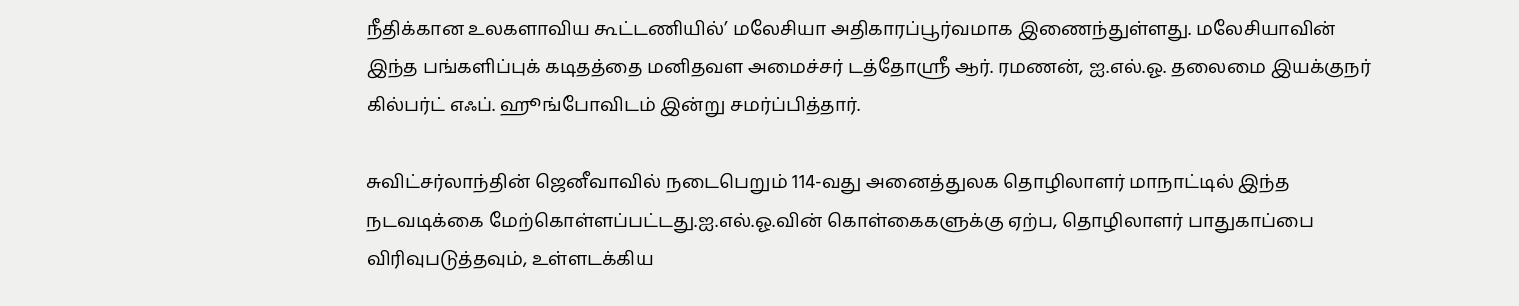நீதிக்கான உலகளாவிய கூட்டணியில்’ மலேசியா அதிகாரப்பூர்வமாக இணைந்துள்ளது. மலேசியாவின் இந்த பங்களிப்புக் கடிதத்தை மனிதவள அமைச்சர் டத்தோஸ்ரீ ஆர். ரமணன், ஐ.எல்.ஓ. தலைமை இயக்குநர் கில்பர்ட் எஃப். ஹூங்போவிடம் இன்று சமர்ப்பித்தார்.

சுவிட்சர்லாந்தின் ஜெனீவாவில் நடைபெறும் 114-வது அனைத்துலக தொழிலாளர் மாநாட்டில் இந்த நடவடிக்கை மேற்கொள்ளப்பட்டது.ஐ.எல்.ஓ.வின் கொள்கைகளுக்கு ஏற்ப, தொழிலாளர் பாதுகாப்பை விரிவுபடுத்தவும், உள்ளடக்கிய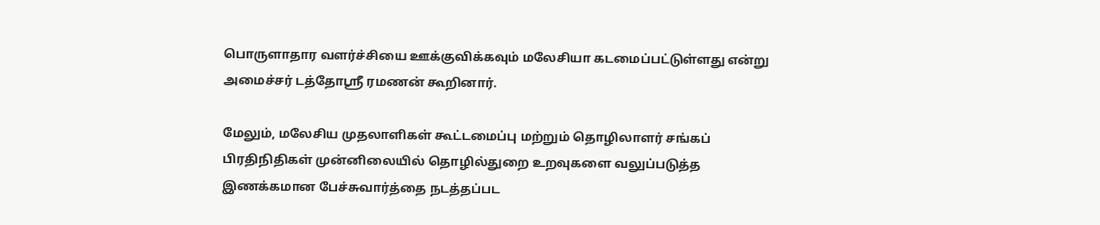பொருளாதார வளர்ச்சியை ஊக்குவிக்கவும் மலேசியா கடமைப்பட்டுள்ளது என்று அமைச்சர் டத்தோஸ்ரீ ரமணன் கூறினார்.

மேலும், மலேசிய முதலாளிகள் கூட்டமைப்பு மற்றும் தொழிலாளர் சங்கப் பிரதிநிதிகள் முன்னிலையில் தொழில்துறை உறவுகளை வலுப்படுத்த இணக்கமான பேச்சுவார்த்தை நடத்தப்பட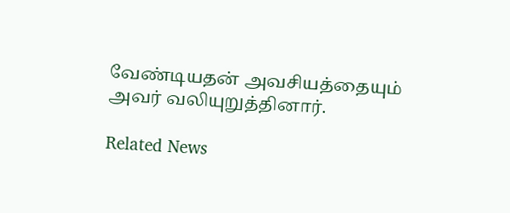வேண்டியதன் அவசியத்தையும் அவர் வலியுறுத்தினார்.

Related News